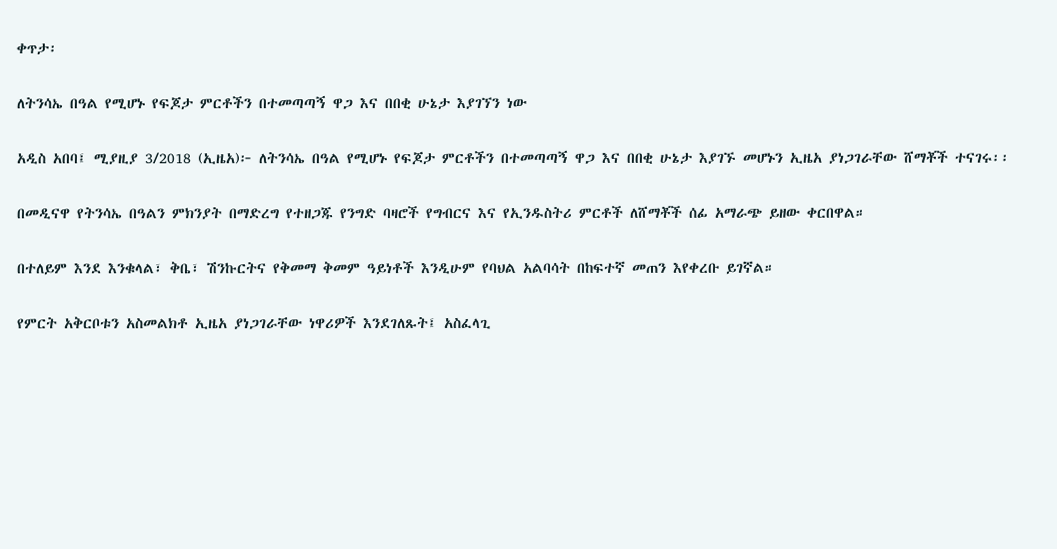ቀጥታ፡

ለትንሳኤ በዓል የሚሆኑ የፍጆታ ምርቶችን በተመጣጣኝ ዋጋ እና በበቂ ሁኔታ እያገኘን ነው

አዲስ አበባ፤ ሚያዚያ 3/2018 (ኢዜአ)፦ ለትንሳኤ በዓል የሚሆኑ የፍጆታ ምርቶችን በተመጣጣኝ ዋጋ እና በበቂ ሁኔታ እያገኙ መሆኑን ኢዜአ ያነጋገራቸው ሸማቾች ተናገሩ፡፡

በመዲናዋ የትንሳኤ በዓልን ምክንያት በማድረግ የተዘጋጁ የንግድ ባዛሮች የግብርና እና የኢንዱስትሪ ምርቶች ለሸማቾች ሰፊ አማራጭ ይዘው ቀርበዋል።

በተለይም እንደ እንቁላል፣ ቅቤ፣ ሽንኩርትና የቅመማ ቅመም ዓይነቶች እንዲሁም የባህል አልባሳት በከፍተኛ መጠን እየቀረቡ ይገኛል።

የምርት አቅርቦቱን አስመልክቶ ኢዜአ ያነጋገራቸው ነዋሪዎች እንደገለጹት፤ አስፈላጊ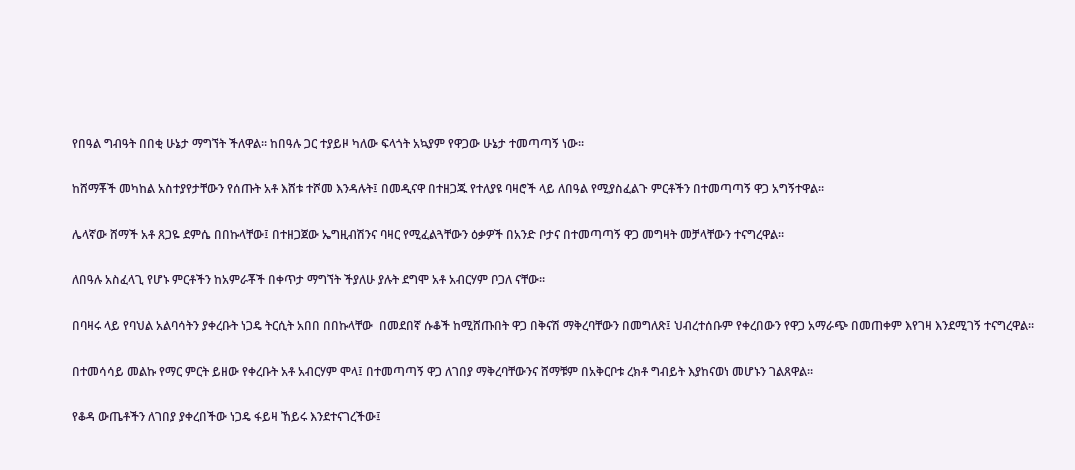የበዓል ግብዓት በበቂ ሁኔታ ማግኘት ችለዋል። ከበዓሉ ጋር ተያይዞ ካለው ፍላጎት አኳያም የዋጋው ሁኔታ ተመጣጣኝ ነው።

ከሸማቾች መካከል አስተያየታቸውን የሰጡት አቶ እሸቱ ተሾመ እንዳሉት፤ በመዲናዋ በተዘጋጁ የተለያዩ ባዛሮች ላይ ለበዓል የሚያስፈልጉ ምርቶችን በተመጣጣኝ ዋጋ አግኝተዋል።

ሌላኛው ሸማች አቶ ጸጋዬ ደምሴ በበኩላቸው፤ በተዘጋጀው ኤግዚብሽንና ባዛር የሚፈልጓቸውን ዕቃዎች በአንድ ቦታና በተመጣጣኝ ዋጋ መግዛት መቻላቸውን ተናግረዋል።

ለበዓሉ አስፈላጊ የሆኑ ምርቶችን ከአምራቾች በቀጥታ ማግኘት ችያለሁ ያሉት ደግሞ አቶ አብርሃም ቦጋለ ናቸው።

በባዛሩ ላይ የባህል አልባሳትን ያቀረቡት ነጋዴ ትርሲት አበበ በበኩላቸው  በመደበኛ ሱቆች ከሚሸጡበት ዋጋ በቅናሽ ማቅረባቸውን በመግለጽ፤ ህብረተሰቡም የቀረበውን የዋጋ አማራጭ በመጠቀም እየገዛ እንደሚገኝ ተናግረዋል።

በተመሳሳይ መልኩ የማር ምርት ይዘው የቀረቡት አቶ አብርሃም ሞላ፤ በተመጣጣኝ ዋጋ ለገበያ ማቅረባቸውንና ሸማቹም በአቅርቦቱ ረክቶ ግብይት እያከናወነ መሆኑን ገልጸዋል።

የቆዳ ውጤቶችን ለገበያ ያቀረበችው ነጋዴ ፋይዛ ኸይሩ እንደተናገረችው፤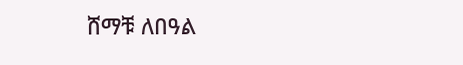ሸማቹ ለበዓል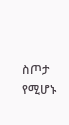ስጦታ የሚሆኑ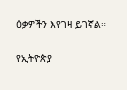ዕቃዎችን እየገዛ ይገኛል።

የኢትዮጵያ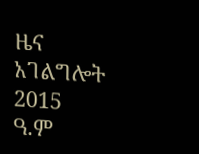ዜና አገልግሎት
2015
ዓ.ም